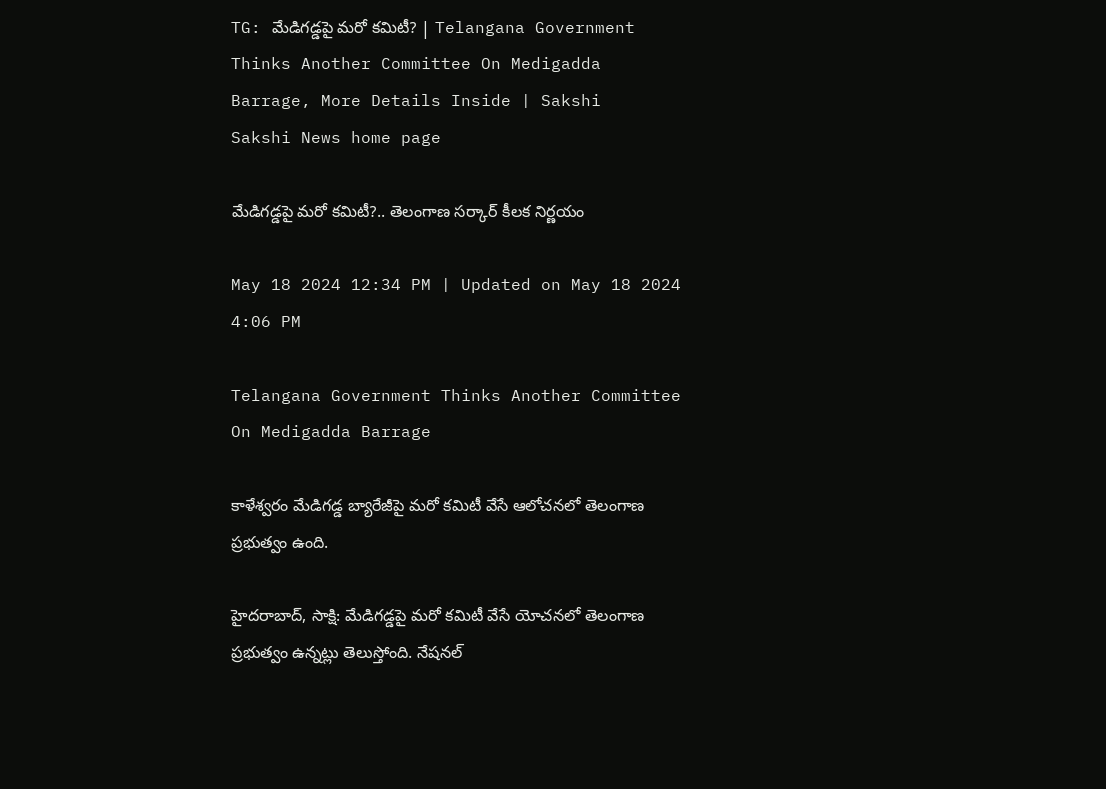TG: మేడిగడ్డపై మరో కమిటీ? | Telangana Government Thinks Another Committee On Medigadda Barrage, More Details Inside | Sakshi
Sakshi News home page

మేడిగడ్డపై మరో కమిటీ?.. తెలంగాణ సర్కార్‌ కీలక నిర్ణయం

May 18 2024 12:34 PM | Updated on May 18 2024 4:06 PM

Telangana Government Thinks Another Committee On Medigadda Barrage

కాళేశ్వరం మేడిగడ్డ బ్యారేజీపై మరో కమిటీ వేసే ఆలోచనలో తెలంగాణ ప్రభుత్వం ఉంది.

హైదరాబాద్‌, సాక్షి: మేడిగడ్డపై మరో కమిటీ వేసే యోచనలో తెలంగాణ ప్రభుత్వం ఉన్నట్లు తెలుస్తోంది. నేషనల్‌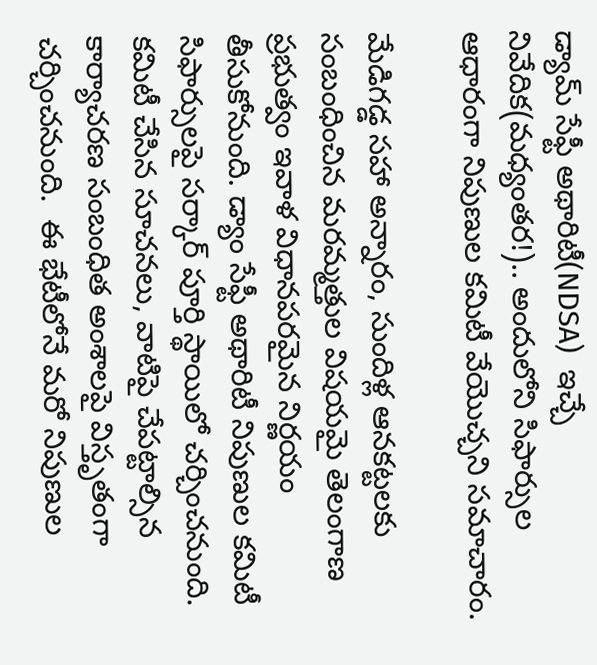డ్యామ్‌ సేఫ్టీ అథారిటీ(NDSA)  ఇచ్చే నివేదిక(మధ్యంతర!).. అందులోని సిఫార్సుల ఆధారంగా నిపుణుల కమిటీ వేయొచ్చని సమాచారం.

మేడిగడ్డ సహా అన్నారం, సుందిళ్ల ఆనకట్టలకు సంబంధించిన మరమ్మత్తుల విషయమై తెలంగాణ ప్రభుత్వం ఇవాళ విధానపరమైన నిర్ణయం తీసుకోనుంది. డ్యాం సేఫ్టీ అథారిటీ నిపుణుల కమిటీ సిఫార్సులపై సర్కార్ పూర్తి స్థాయిలో చర్చించనుంది. కమిటీ చేసిన సూచనలు, వాటిపై చేపట్టాల్సిన కార్యాచరణ సంబంధిత అంశాలపై విస్తృతంగా చర్చించనుంది.  ఈ భేటీలోనే మరో నిపుణుల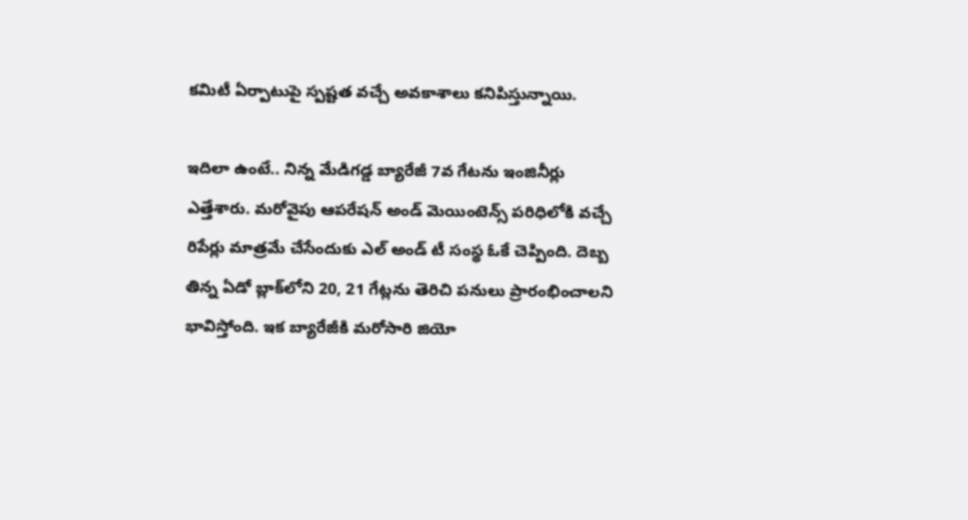కమిటీ ఏర్పాటుపై స్పష్టత వచ్చే అవకాశాలు కనిపిస్తున్నాయి.

ఇదిలా ఉంటే.. నిన్న మేడిగడ్డ బ్యారేజీ 7వ గేటను ఇంజినీర్లు ఎత్తేశారు. మరోవైపు ఆపరేషన్‌ అండ్‌ మెయింటెన్స్‌ పరిధిలోకి వచ్చే రిపేర్లు మాత్రమే చేసేందుకు ఎల్‌ అండ్‌ టీ సంస్థ ఓకే చెప్పింది. దెబ్బ తిన్న ఏడో బ్లాక్‌లోని 20, 21 గేట్లను తెరిచి పనులు ప్రారంభించాలని భావిస్తోంది. ఇక బ్యారేజీకి మరోసారి జియో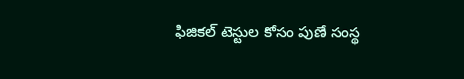ఫిజికల్‌ టెస్టుల కోసం పుణే సంస్థ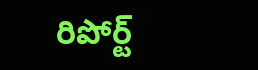రిపోర్ట్‌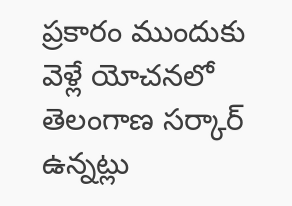ప్రకారం ముందుకు వెళ్లే యోచనలో తెలంగాణ సర్కార్‌ ఉన్నట్లు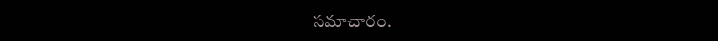సమాచారం.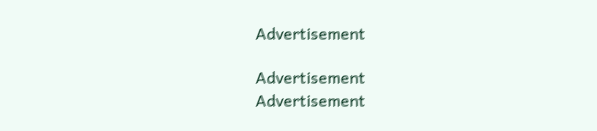Advertisement

Advertisement
Advertisement